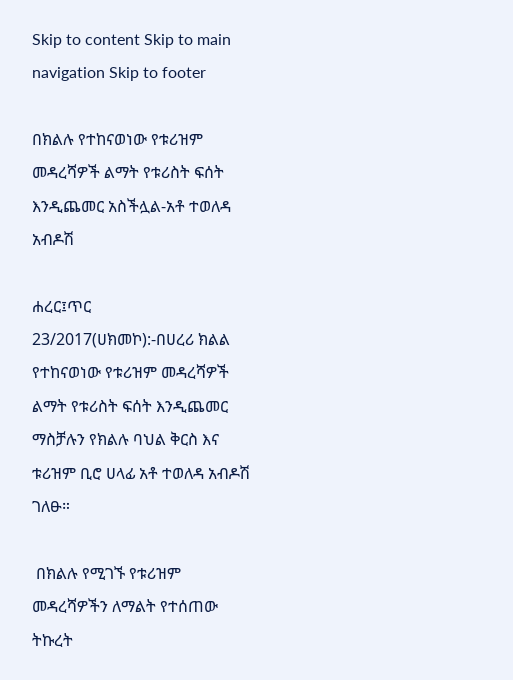Skip to content Skip to main navigation Skip to footer

በክልሉ የተከናወነው የቱሪዝም መዳረሻዎች ልማት የቱሪስት ፍሰት እንዲጨመር አስችሏል-አቶ ተወለዳ አብዶሽ

ሐረር፤ጥር 23/2017(ሀክመኮ):-በሀረሪ ክልል የተከናወነው የቱሪዝም መዳረሻዎች ልማት የቱሪስት ፍሰት እንዲጨመር ማስቻሉን የክልሉ ባህል ቅርስ እና ቱሪዝም ቢሮ ሀላፊ አቶ ተወለዳ አብዶሽ ገለፁ።

 በክልሉ የሚገኙ የቱሪዝም መዳረሻዎችን ለማልት የተሰጠው ትኩረት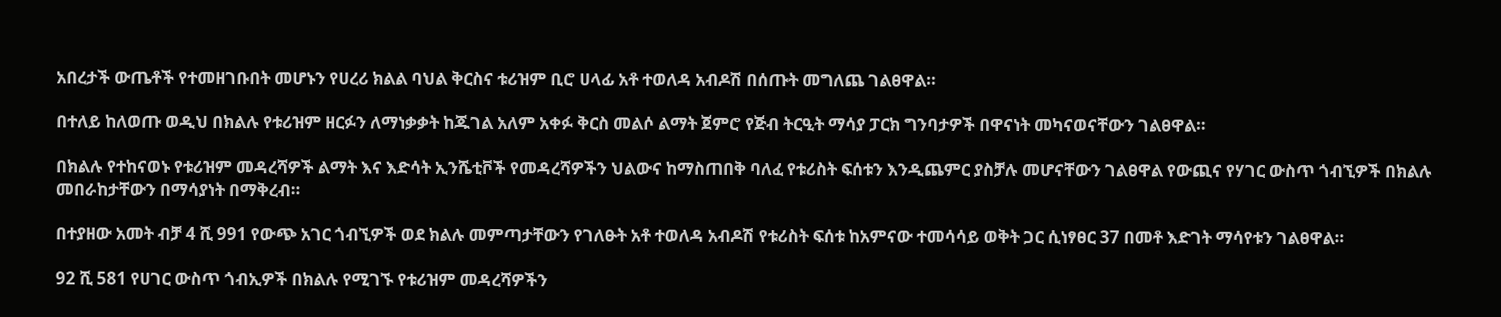አበረታች ውጤቶች የተመዘገቡበት መሆኑን የሀረሪ ክልል ባህል ቅርስና ቱሪዝም ቢሮ ሀላፊ አቶ ተወለዳ አብዶሽ በሰጡት መግለጨ ገልፀዋል።

በተለይ ከለወጡ ወዲህ በክልሉ የቱሪዝም ዘርፉን ለማነቃቃት ከጁገል አለም አቀፉ ቅርስ መልሶ ልማት ጀምሮ የጅብ ትርዒት ማሳያ ፓርክ ግንባታዎች በዋናነት መካናወናቸውን ገልፀዋል።

በክልሉ የተከናወኑ የቱሪዝም መዳረሻዎች ልማት እና እድሳት ኢንሼቲቮች የመዳረሻዎችን ህልውና ከማስጠበቅ ባለፈ የቱሪስት ፍሰቱን እንዲጨምር ያስቻሉ መሆናቸውን ገልፀዋል የውጪና የሃገር ውስጥ ጎብኚዎች በክልሉ መበራከታቸውን በማሳያነት በማቅረብ።

በተያዘው አመት ብቻ 4 ሺ 991 የውጭ አገር ጎብኚዎች ወደ ክልሉ መምጣታቸውን የገለፁት አቶ ተወለዳ አብዶሽ የቱሪስት ፍሰቱ ከአምናው ተመሳሳይ ወቅት ጋር ሲነፃፀር 37 በመቶ እድገት ማሳየቱን ገልፀዋል።

92 ሺ 581 የሀገር ውስጥ ጎብኢዎች በክልሉ የሚገኙ የቱሪዝም መዳረሻዎችን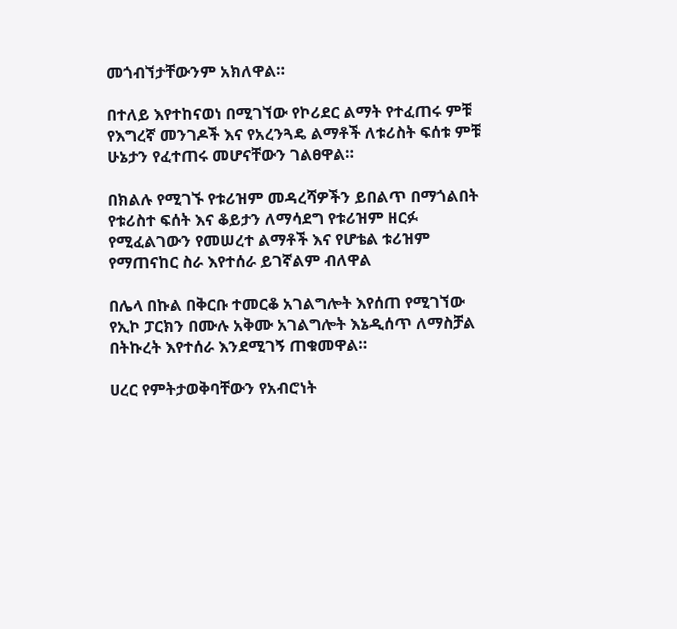መጎብኘታቸውንም አክለዋል።

በተለይ እየተከናወነ በሚገኘው የኮሪደር ልማት የተፈጠሩ ምቹ የእግረኛ መንገዶች እና የአረንጓዴ ልማቶች ለቱሪስት ፍሰቱ ምቹ ሁኔታን የፈተጠሩ መሆናቸውን ገልፀዋል።

በክልሉ የሚገኙ የቱሪዝም መዳረሻዎችን ይበልጥ በማጎልበት የቱሪስተ ፍሰት እና ቆይታን ለማሳደግ የቱሪዝም ዘርፉ የሚፈልገውን የመሠረተ ልማቶች እና የሆቴል ቱሪዝም  የማጠናከር ስራ እየተሰራ ይገኛልም ብለዋል

በሌላ በኩል በቅርቡ ተመርቆ አገልግሎት እየሰጠ የሚገኘው የኢኮ ፓርክን በሙሉ አቅሙ አገልግሎት እኔዲሰጥ ለማስቻል በትኩረት እየተሰራ እንደሚገኝ ጠቁመዋል።

ሀረር የምትታወቅባቸውን የአብሮነት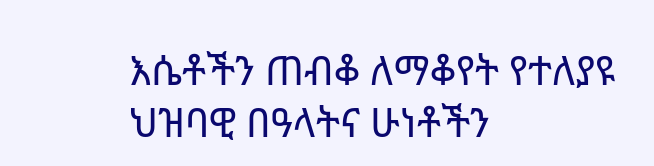እሴቶችን ጠብቆ ለማቆየት የተለያዩ ህዝባዊ በዓላትና ሁነቶችን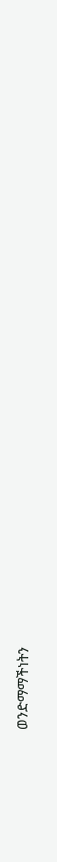ወንድማማችነትን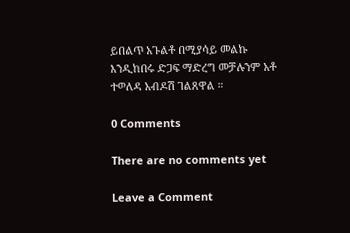ይበልጥ አጉልቶ በሚያሳይ መልኩ እንዲከበሩ ድጋፍ ማድረግ መቻሉንም አቶ ተወለዳ አብዶሽ ገልጸዋል ።

0 Comments

There are no comments yet

Leave a Comment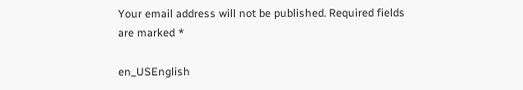Your email address will not be published. Required fields are marked *

en_USEnglish